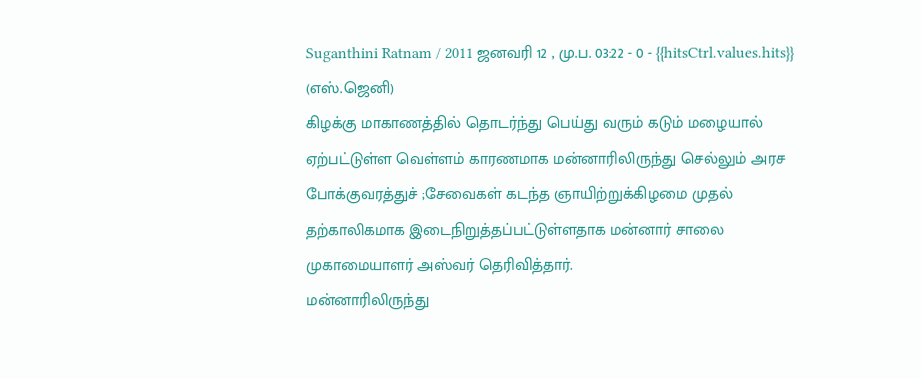Suganthini Ratnam / 2011 ஜனவரி 12 , மு.ப. 03:22 - 0 - {{hitsCtrl.values.hits}}
(எஸ்.ஜெனி)
கிழக்கு மாகாணத்தில் தொடர்ந்து பெய்து வரும் கடும் மழையால் ஏற்பட்டுள்ள வெள்ளம் காரணமாக மன்னாரிலிருந்து செல்லும் அரச போக்குவரத்துச் ;சேவைகள் கடந்த ஞாயிற்றுக்கிழமை முதல் தற்காலிகமாக இடைநிறுத்தப்பட்டுள்ளதாக மன்னார் சாலை முகாமையாளர் அஸ்வர் தெரிவித்தார்.
மன்னாரிலிருந்து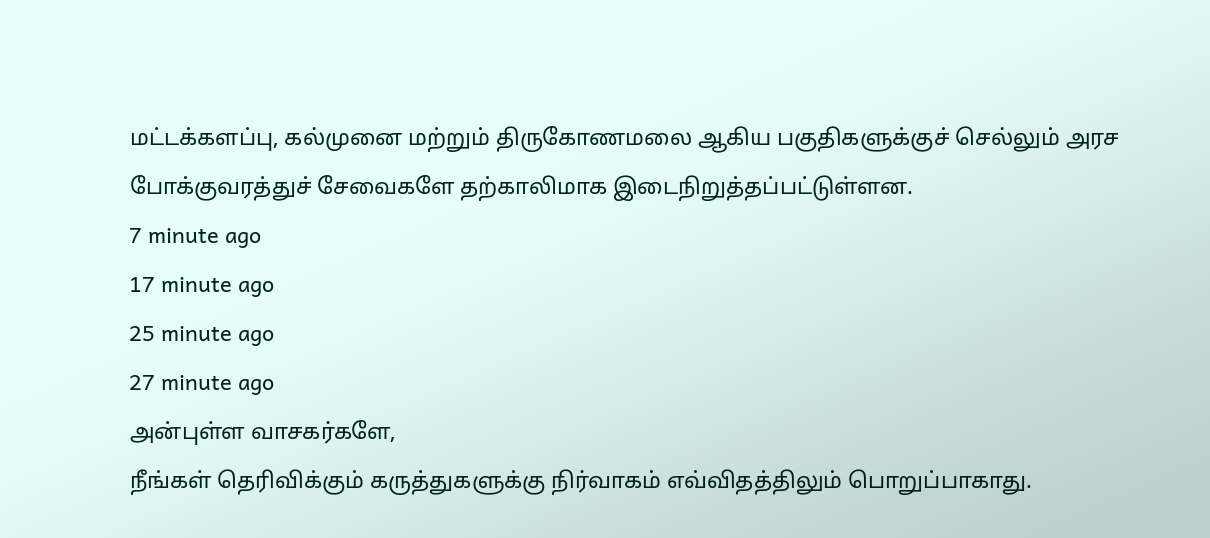மட்டக்களப்பு, கல்முனை மற்றும் திருகோணமலை ஆகிய பகுதிகளுக்குச் செல்லும் அரச போக்குவரத்துச் சேவைகளே தற்காலிமாக இடைநிறுத்தப்பட்டுள்ளன.
7 minute ago
17 minute ago
25 minute ago
27 minute ago
அன்புள்ள வாசகர்களே,
நீங்கள் தெரிவிக்கும் கருத்துகளுக்கு நிர்வாகம் எவ்விதத்திலும் பொறுப்பாகாது.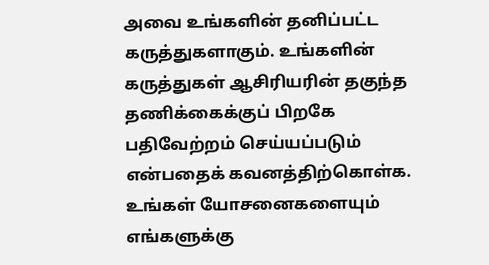அவை உங்களின் தனிப்பட்ட கருத்துகளாகும். உங்களின் கருத்துகள் ஆசிரியரின் தகுந்த தணிக்கைக்குப் பிறகே பதிவேற்றம் செய்யப்படும் என்பதைக் கவனத்திற்கொள்க. உங்கள் யோசனைகளையும் எங்களுக்கு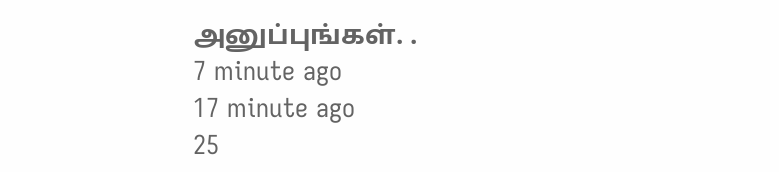அனுப்புங்கள். .
7 minute ago
17 minute ago
25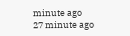minute ago
27 minute ago